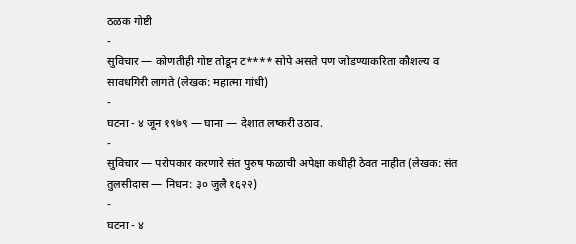ठळक गोष्टी
-
सुविचार — कोणतीही गोष्ट तोडून ट**** सोपे असते पण जोडण्याकरिता कौशल्य व सावधगिरी लागते (लेखक: महात्मा गांधी)
-
घटना - ४ जून १९७९ — घाना — देशात लष्करी उठाव.
-
सुविचार — परोपकार करणारे संत पुरुष फळाची अपेक्षा कधीही ठेवत नाहीत (लेखक: संत तुलसीदास — निधन: ३० जुलै १६२२)
-
घटना - ४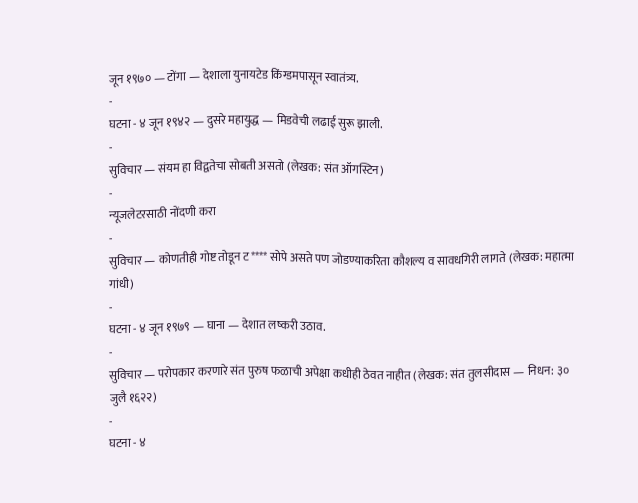जून १९७० — टोंगा — देशाला युनायटेड किंग्डमपासून स्वातंत्र्य.
-
घटना - ४ जून १९४२ — दुसरे महायुद्ध — मिडवेची लढाई सुरू झाली.
-
सुविचार — संयम हा विद्वतेचा सोबती असतो (लेखक: संत ऑगस्टिन)
-
न्यूजलेटरसाठी नोंदणी करा
-
सुविचार — कोणतीही गोष्ट तोडून ट**** सोपे असते पण जोडण्याकरिता कौशल्य व सावधगिरी लागते (लेखक: महात्मा गांधी)
-
घटना - ४ जून १९७९ — घाना — देशात लष्करी उठाव.
-
सुविचार — परोपकार करणारे संत पुरुष फळाची अपेक्षा कधीही ठेवत नाहीत (लेखक: संत तुलसीदास — निधन: ३० जुलै १६२२)
-
घटना - ४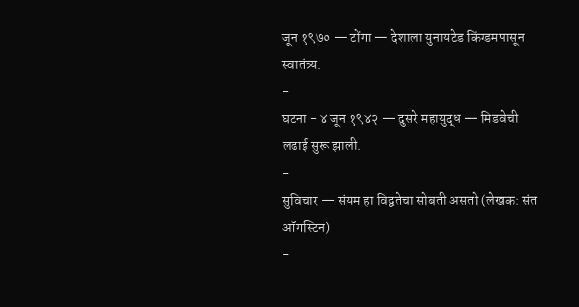जून १९७० — टोंगा — देशाला युनायटेड किंग्डमपासून स्वातंत्र्य.
-
घटना - ४ जून १९४२ — दुसरे महायुद्ध — मिडवेची लढाई सुरू झाली.
-
सुविचार — संयम हा विद्वतेचा सोबती असतो (लेखक: संत ऑगस्टिन)
-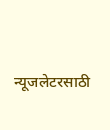न्यूजलेटरसाठी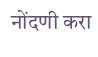नोंदणी करा